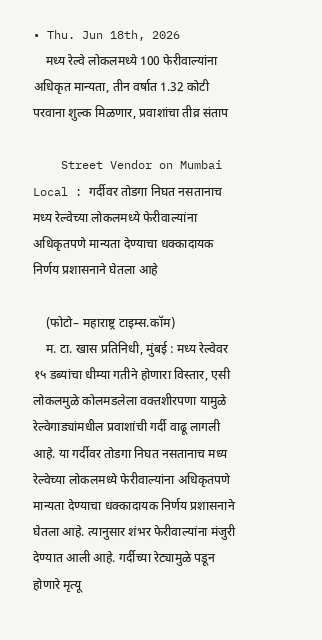• Thu. Jun 18th, 2026
    मध्य रेल्वे लोकलमध्ये 100 फेरीवाल्यांना अधिकृत मान्यता, तीन वर्षात 1.32 कोटी परवाना शुल्क मिळणार, प्रवाशांचा तीव्र संताप

    Street Vendor on Mumbai Local : गर्दीवर तोडगा निघत नसतानाच मध्य रेल्वेच्या लोकलमध्ये फेरीवाल्यांना अधिकृतपणे मान्यता देण्याचा धक्कादायक निर्णय प्रशासनाने घेतला आहे

    (फोटो– महाराष्ट्र टाइम्स.कॉम)
    म. टा. खास प्रतिनिधी, मुंबई : मध्य रेल्वेवर १५ डब्यांचा धीम्या गतीने होणारा विस्तार, एसी लोकलमुळे कोलमडलेला वक्तशीरपणा यामुळे रेल्वेगाड्यांमधील प्रवाशांची गर्दी वाढू लागली आहे. या गर्दीवर तोडगा निघत नसतानाच मध्य रेल्वेच्या लोकलमध्ये फेरीवाल्यांना अधिकृतपणे मान्यता देण्याचा धक्कादायक निर्णय प्रशासनाने घेतला आहे. त्यानुसार शंभर फेरीवाल्यांना मंजुरी देण्यात आली आहे. गर्दीच्या रेट्यामुळे पडून होणारे मृत्यू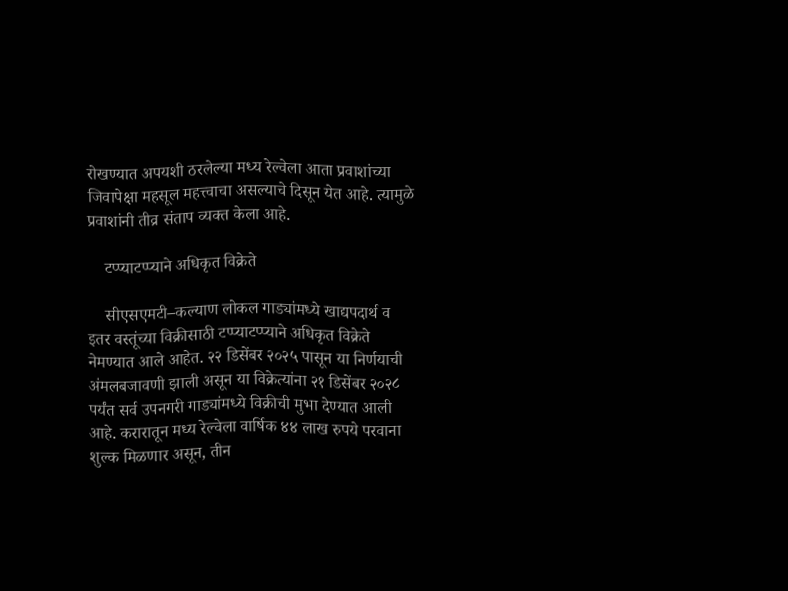रोखण्यात अपयशी ठरलेल्या मध्य रेल्वेला आता प्रवाशांच्या जिवापेक्षा महसूल महत्त्वाचा असल्याचे दिसून येत आहे. त्यामुळे प्रवाशांनी तीव्र संताप व्यक्त केला आहे.

    टप्प्याटप्प्याने अधिकृत विक्रेते

    सीएसएमटी–कल्याण लोकल गाड्यांमध्ये खाद्यपदार्थ व इतर वस्तूंच्या विक्रीसाठी टप्प्याटप्प्याने अधिकृत विक्रेते नेमण्यात आले आहेत. २२ डिसेंबर २०२५ पासून या निर्णयाची अंमलबजावणी झाली असून या विक्रेत्यांना २१ डिसेंबर २०२८ पर्यंत सर्व उपनगरी गाड्यांमध्ये विक्रीची मुभा देण्यात आली आहे. करारातून मध्य रेल्वेला वार्षिक ४४ लाख रुपये परवाना शुल्क मिळणार असून, तीन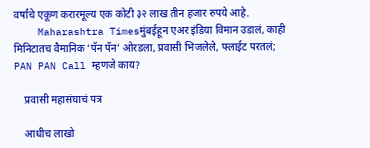वर्षांचे एकूण करारमूल्य एक कोटी ३२ लाख तीन हजार रुपये आहे.
    Maharashtra Timesमुंबईहून एअर इंडिया विमान उडालं, काही मिनिटातच वैमानिक ‘पॅन पॅन’ ओरडला, प्रवासी भिजलेले, फ्लाईट परतलं; PAN PAN Call म्हणजे काय?

    प्रवासी महासंघाचं पत्र

    आधीच लाखो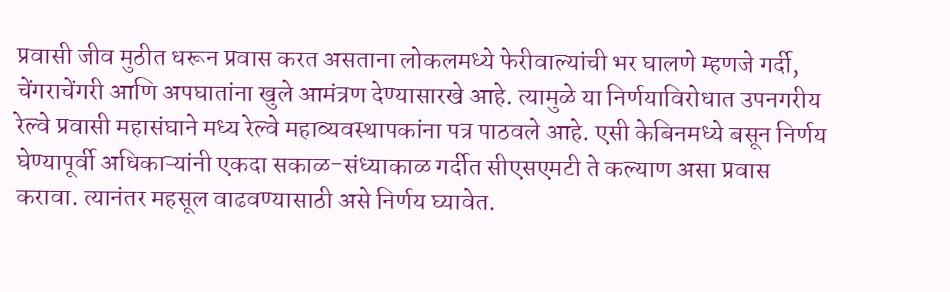प्रवासी जीव मुठीत धरून प्रवास करत असताना लोकलमध्ये फेरीवाल्यांची भर घालणे म्हणजे गर्दी, चेंगराचेंगरी आणि अपघातांना खुले आमंत्रण देण्यासारखे आहे. त्यामुळे या निर्णयाविरोधात उपनगरीय रेल्वे प्रवासी महासंघाने मध्य रेल्वे महाव्यवस्थापकांना पत्र पाठवले आहे. एसी केबिनमध्ये बसून निर्णय घेण्यापूर्वी अधिकाऱ्यांनी एकदा सकाळ-संध्याकाळ गर्दीत सीएसएमटी ते कल्याण असा प्रवास करावा. त्यानंतर महसूल वाढवण्यासाठी असे निर्णय घ्यावेत.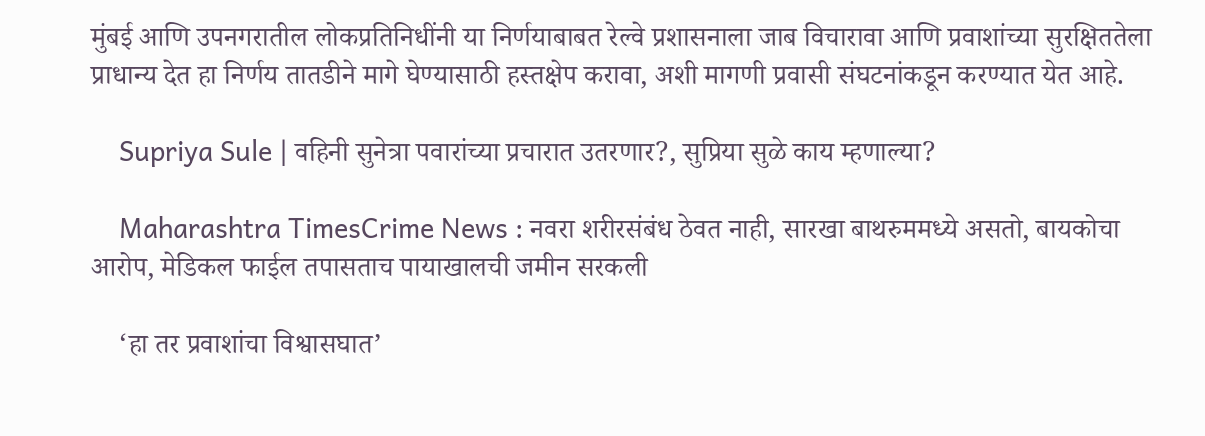मुंबई आणि उपनगरातील लोकप्रतिनिधींनी या निर्णयाबाबत रेल्वे प्रशासनाला जाब विचारावा आणि प्रवाशांच्या सुरक्षिततेला प्राधान्य देत हा निर्णय तातडीने मागे घेण्यासाठी हस्तक्षेप करावा, अशी मागणी प्रवासी संघटनांकडून करण्यात येत आहे.

    Supriya Sule | वहिनी सुनेत्रा पवारांच्या प्रचारात उतरणार?, सुप्रिया सुळे काय म्हणाल्या?

    Maharashtra TimesCrime News : नवरा शरीरसंबंध ठेवत नाही, सारखा बाथरुममध्ये असतो, बायकोचा आरोप, मेडिकल फाईल तपासताच पायाखालची जमीन सरकली

    ‘हा तर प्रवाशांचा विश्वासघात’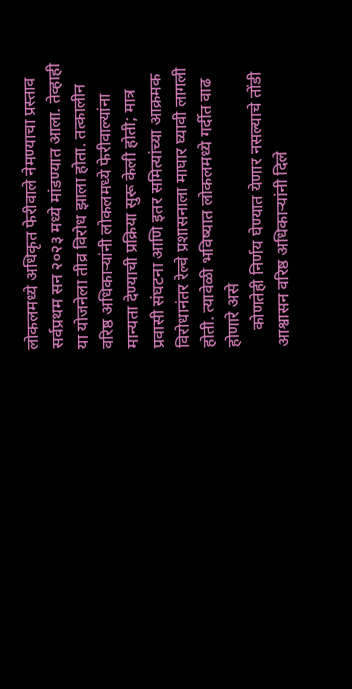लोकलमध्ये अधिकृत फेरीवाले नेमण्याचा प्रस्ताव सर्वप्रथम सन २०२३ मध्ये मांडण्यात आला. तेव्हाही या योजनेला तीव्र विरोध झाला होता. तत्कालीन वरिष्ठ अधिकाऱ्यांनी लोकलमध्ये फेरीवाल्यांना मान्यता देण्याची प्रक्रिया सुरू केली होती; मात्र प्रवासी संघटना आणि इतर समित्यांच्या आक्रमक विरोधानंतर रेल्वे प्रशासनाला माघार घ्यावी लागली होती. त्यावेळी भविष्यात लोकलमध्ये गर्दीत वाढ होणारे असे
    कोणतेही निर्णय घेण्यात येणार नसल्याचे तोंडी आश्वासन वरिष्ठ अधिकाऱ्यांनी दिले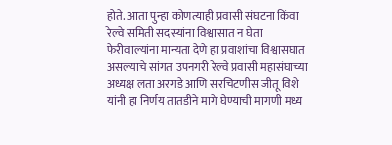होते. आता पुन्हा कोणत्याही प्रवासी संघटना किंवा रेल्वे समिती सदस्यांना विश्वासात न घेता फेरीवाल्यांना मान्यता देणे हा प्रवाशांचा विश्वासघात असल्याचे सांगत उपनगरी रेल्वे प्रवासी महासंघाच्या अध्यक्ष लता अरगडे आणि सरचिटणीस जीतू विशे यांनी हा निर्णय तातडीने मागे घेण्याची मागणी मध्य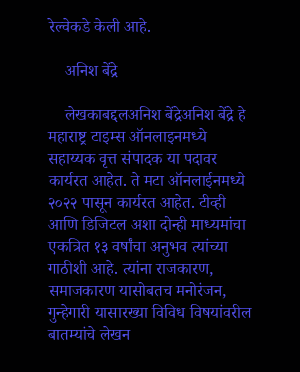रेल्वेकडे केली आहे.

    अनिश बेंद्रे

    लेखकाबद्दलअनिश बेंद्रेअनिश बेंद्रे हे महाराष्ट्र टाइम्स ऑनलाइनमध्ये सहाय्यक वृत्त संपादक या पदावर कार्यरत आहेत. ते मटा ऑनलाईनमध्ये २०२२ पासून कार्यरत आहेत. टीव्ही आणि डिजिटल अशा दोन्ही माध्यमांचा एकत्रित १३ वर्षांचा अनुभव त्यांच्या गाठीशी आहे. त्यांना राजकारण, समाजकारण यासोबतच मनोरंजन, गुन्हेगारी यासारख्या विविध विषयांवरील बातम्यांचे लेखन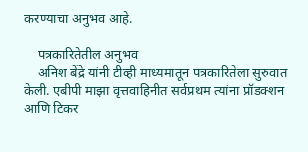करण्याचा अनुभव आहे.

    पत्रकारितेतील अनुभव
    अनिश बेंद्रे यांनी टीव्ही माध्यमातून पत्रकारितेला सुरुवात केली. एबीपी माझा वृत्तवाहिनीत सर्वप्रथम त्यांना प्रॉडक्शन आणि टिकर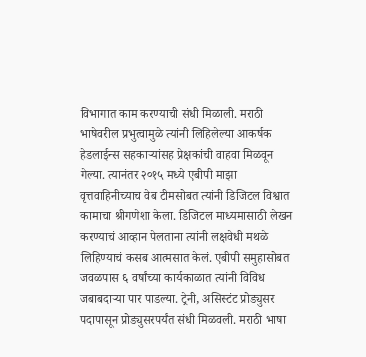विभागात काम करण्याची संधी मिळाली. मराठी भाषेवरील प्रभुत्वामुळे त्यांनी लिहिलेल्या आकर्षक हेडलाईन्स सहकाऱ्यांसह प्रेक्षकांची वाहवा मिळवून गेल्या. त्यानंतर २०१५ मध्ये एबीपी माझा वृत्तवाहिनीच्याच वेब टीमसोबत त्यांनी डिजिटल विश्वात कामाचा श्रीगणेशा केला. डिजिटल माध्यमासाठी लेखन करण्याचं आव्हान पेलताना त्यांनी लक्षवेधी मथळे लिहिण्याचं कसब आत्मसात केलं. एबीपी समुहासोबत जवळपास ६ वर्षांच्या कार्यकाळात त्यांनी विविध जबाबदाऱ्या पार पाडल्या. ट्रेनी, असिस्टंट प्रोड्युसर पदापासून प्रोड्युसरपर्यंत संधी मिळवली. मराठी भाषा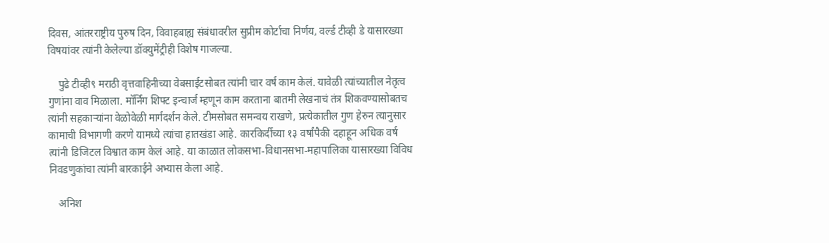दिवस, आंतरराष्ट्रीय पुरुष दिन, विवाहबाह्य संबंधावरील सुप्रीम कोर्टाचा निर्णय, वर्ल्ड टीव्ही डे यासारख्या विषयांवर त्यांनी केलेल्या डॉक्युमेंट्रीही विशेष गाजल्या.

    पुढे टीव्ही९ मराठी वृत्तवाहिनीच्या वेबसाईटसोबत त्यांनी चार वर्ष काम केलं. यावेळी त्यांच्यातील नेतृत्व गुणांना वाव मिळाला. मॉर्निंग शिफ्ट इन्चार्ज म्हणून काम करताना बातमी लेखनाचं तंत्र शिकवण्यासोबतच त्यांनी सहकाऱ्यांना वेळोवेळी मार्गदर्शन केले. टीमसोबत समन्वय राखणे, प्रत्येकातील गुण हेरुन त्यानुसार कामाची विभागणी करणे यामध्ये त्यांचा हातखंडा आहे. कारकिर्दीच्या १३ वर्षांपैकी दहाहून अधिक वर्ष त्यांनी डिजिटल विश्वात काम केलं आहे. या काळात लोकसभा-विधानसभा-महापालिका यासारख्या विविध निवडणुकांचा त्यांनी बारकाईने अभ्यास केला आहे.

    अनिश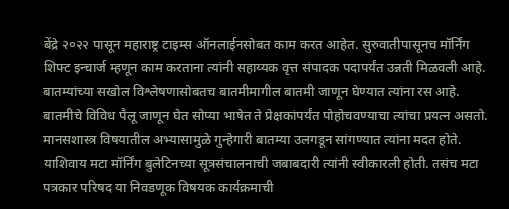बेंद्रे २०२२ पासून महाराष्ट्र टाइम्स ऑनलाईनसोबत काम करत आहेत. सुरुवातीपासूनच मॉर्निंग शिफ्ट इन्चार्ज म्हणून काम करताना त्यांनी सहाय्यक वृत्त संपादक पदापर्यंत उन्नती मिळवली आहे. बातम्यांच्या सखोल विश्लेषणासोबतच बातमीमागील बातमी जाणून घेण्यात त्यांना रस आहे. बातमीचे विविध पैलू जाणून घेत सोप्या भाषेत ते प्रेक्षकांपर्यंत पोहोचवण्याचा त्यांचा प्रयत्न असतो. मानसशास्त्र विषयातील अभ्यासामुळे गुन्हेगारी बातम्या उलगडून सांगण्यात त्यांना मदत होते. याशिवाय मटा मॉर्निंग बुलेटिनच्या सूत्रसंचालनाची जबाबदारी त्यांनी स्वीकारली होती. तसंच मटा पत्रकार परिषद या निवडणूक विषयक कार्यक्रमाची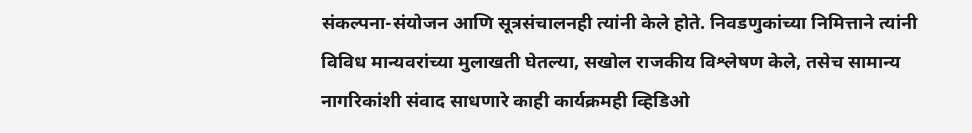संकल्पना-संयोजन आणि सूत्रसंचालनही त्यांनी केले होते. निवडणुकांच्या निमित्ताने त्यांनी विविध मान्यवरांच्या मुलाखती घेतल्या, सखोल राजकीय विश्लेषण केले, तसेच सामान्य नागरिकांशी संवाद साधणारे काही कार्यक्रमही व्हिडिओ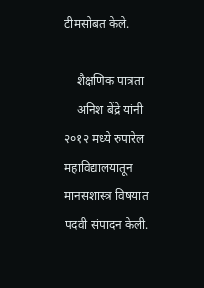टीमसोबत केले.

    शैक्षणिक पात्रता
    अनिश बेंद्रे यांनी २०१२ मध्ये रुपारेल महाविद्यालयातून मानसशास्त्र विषयात पदवी संपादन केली.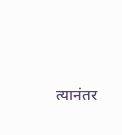त्यानंतर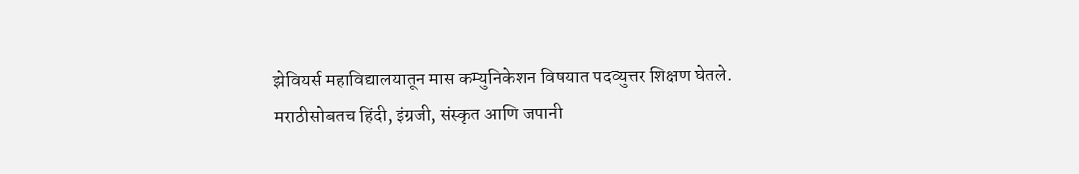झेवियर्स महाविद्यालयातून मास कम्युनिकेशन विषयात पदव्युत्तर शिक्षण घेतले. मराठीसोबतच हिंदी, इंग्रजी, संस्कृत आणि जपानी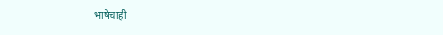भाषेचाही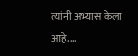त्यांनी अभ्यास केला आहे.…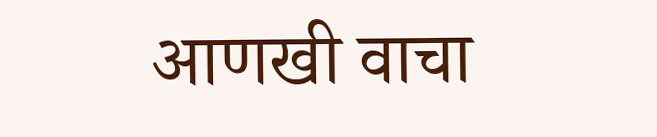आणखी वाचा